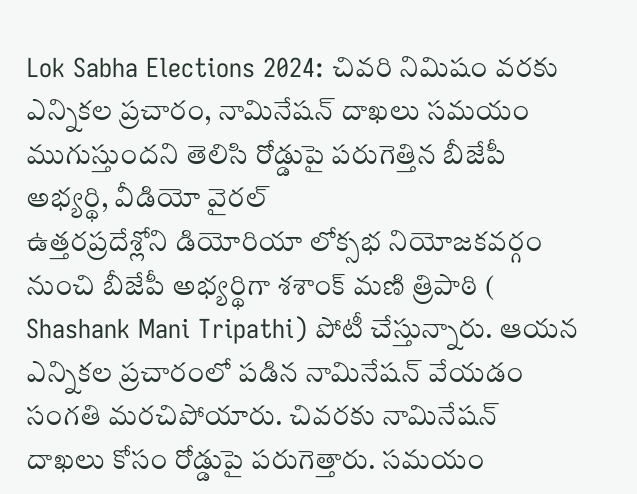Lok Sabha Elections 2024: చివరి నిమిషం వరకు ఎన్నికల ప్రచారం, నామినేషన్ దాఖలు సమయం ముగుస్తుందని తెలిసి రోడ్డుపై పరుగెత్తిన బీజేపీ అభ్యర్థి, వీడియో వైరల్
ఉత్తరప్రదేశ్లోని డియోరియా లోక్సభ నియోజకవర్గం నుంచి బీజేపీ అభ్యర్థిగా శశాంక్ మణి త్రిపాఠి ( Shashank Mani Tripathi) పోటీ చేస్తున్నారు. ఆయన ఎన్నికల ప్రచారంలో పడిన నామినేషన్ వేయడం సంగతి మరచిపోయారు. చివరకు నామినేషన్ దాఖలు కోసం రోడ్డుపై పరుగెత్తారు. సమయం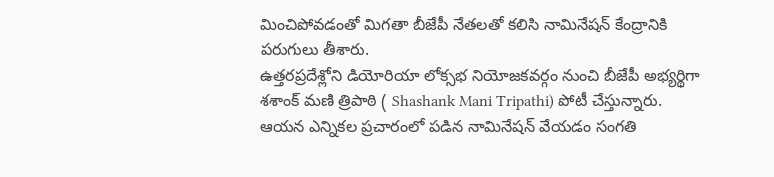మించిపోవడంతో మిగతా బీజేపీ నేతలతో కలిసి నామినేషన్ కేంద్రానికి పరుగులు తీశారు.
ఉత్తరప్రదేశ్లోని డియోరియా లోక్సభ నియోజకవర్గం నుంచి బీజేపీ అభ్యర్థిగా శశాంక్ మణి త్రిపాఠి ( Shashank Mani Tripathi) పోటీ చేస్తున్నారు. ఆయన ఎన్నికల ప్రచారంలో పడిన నామినేషన్ వేయడం సంగతి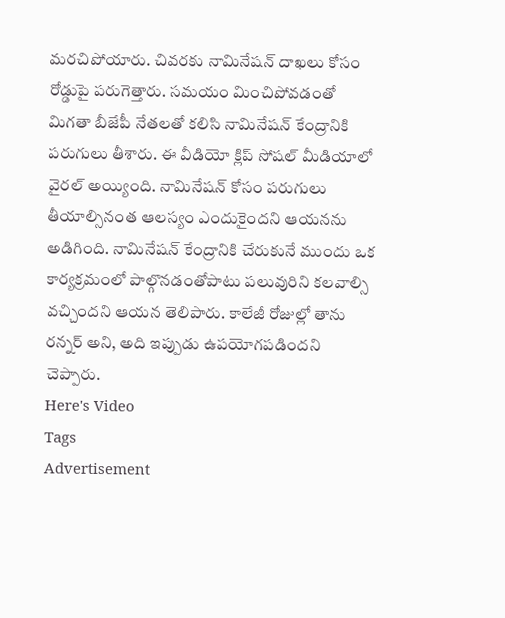మరచిపోయారు. చివరకు నామినేషన్ దాఖలు కోసం రోడ్డుపై పరుగెత్తారు. సమయం మించిపోవడంతో మిగతా బీజేపీ నేతలతో కలిసి నామినేషన్ కేంద్రానికి పరుగులు తీశారు. ఈ వీడియో క్లిప్ సోషల్ మీడియాలో వైరల్ అయ్యింది. నామినేషన్ కోసం పరుగులు తీయాల్సినంత ఆలస్యం ఎందుకైందని ఆయనను అడిగింది. నామినేషన్ కేంద్రానికి చేరుకునే ముందు ఒక కార్యక్రమంలో పాల్గొనడంతోపాటు పలువురిని కలవాల్సి వచ్చిందని ఆయన తెలిపారు. కాలేజీ రోజుల్లో తాను రన్నర్ అని, అది ఇప్పుడు ఉపయోగపడిందని చెప్పారు.
Here's Video
Tags
Advertisement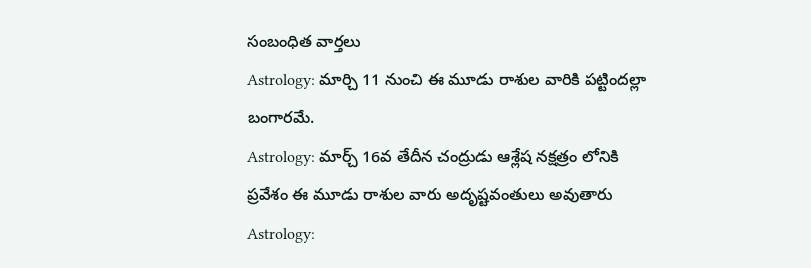సంబంధిత వార్తలు
Astrology: మార్చి 11 నుంచి ఈ మూడు రాశుల వారికి పట్టిందల్లా బంగారమే.
Astrology: మార్చ్ 16వ తేదీన చంద్రుడు ఆశ్లేష నక్షత్రం లోనికి ప్రవేశం ఈ మూడు రాశుల వారు అదృష్టవంతులు అవుతారు
Astrology: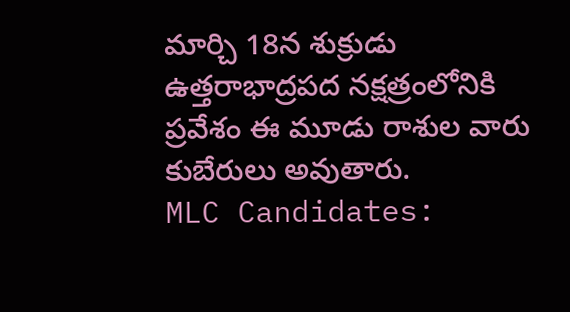మార్చి 18న శుక్రుడు ఉత్తరాభాద్రపద నక్షత్రంలోనికి ప్రవేశం ఈ మూడు రాశుల వారు కుబేరులు అవుతారు.
MLC Candidates: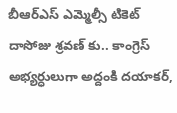బీఆర్ఎస్ ఎమ్మెల్సీ టికెట్ దాసోజు శ్రవణ్ కు.. కాంగ్రెస్ అభ్యర్ధులుగా అద్దంకి దయాకర్,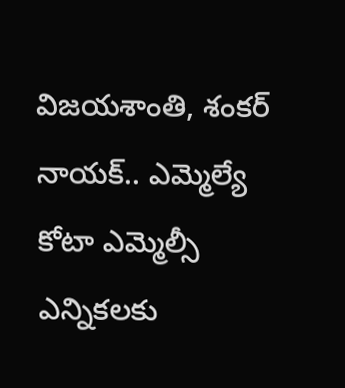విజయశాంతి, శంకర్ నాయక్.. ఎమ్మెల్యే కోటా ఎమ్మెల్సీ ఎన్నికలకు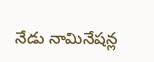నేడు నామినేషన్ల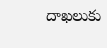దాఖలుకు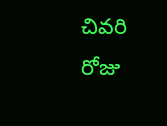చివరి రోజు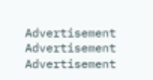Advertisement
Advertisement
Advertisement